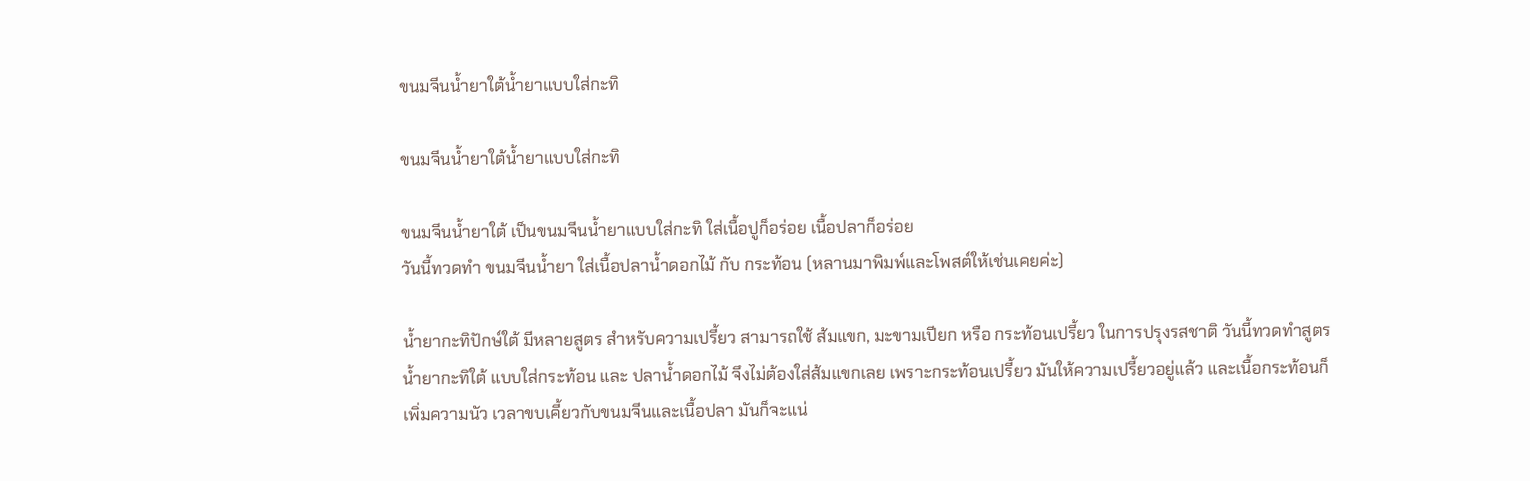ขนมจีนน้ำยาใต้น้ำยาแบบใส่กะทิ

ขนมจีนน้ำยาใต้น้ำยาแบบใส่กะทิ

ขนมจีนน้ำยาใต้ เป็นขนมจีนน้ำยาแบบใส่กะทิ ใส่เนื้อปูก็อร่อย เนื้อปลาก็อร่อย
วันนี้ทวดทำ ขนมจีนน้ำยา ใส่เนื้อปลาน้ำดอกไม้ กับ กระท้อน (หลานมาพิมพ์และโพสต์ให้เช่นเคยค่ะ)

น้ำยากะทิปักษ์ใต้ มีหลายสูตร สำหรับความเปรี้ยว สามารถใช้ ส้มแขก, มะขามเปียก หรือ กระท้อนเปรี้ยว ในการปรุงรสชาติ วันนี้ทวดทำสูตร น้ำยากะทิใต้ แบบใส่กระท้อน และ ปลาน้ำดอกไม้ จึงไม่ต้องใส่ส้มแขกเลย เพราะกระท้อนเปรี้ยว มันให้ความเปรี้ยวอยู่แล้ว และเนื้อกระท้อนก็เพิ่มความนัว เวลาขบเคี้ยวกับขนมจีนและเนื้อปลา มันก็จะแน่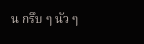น กรึบ ๆ นัว ๆ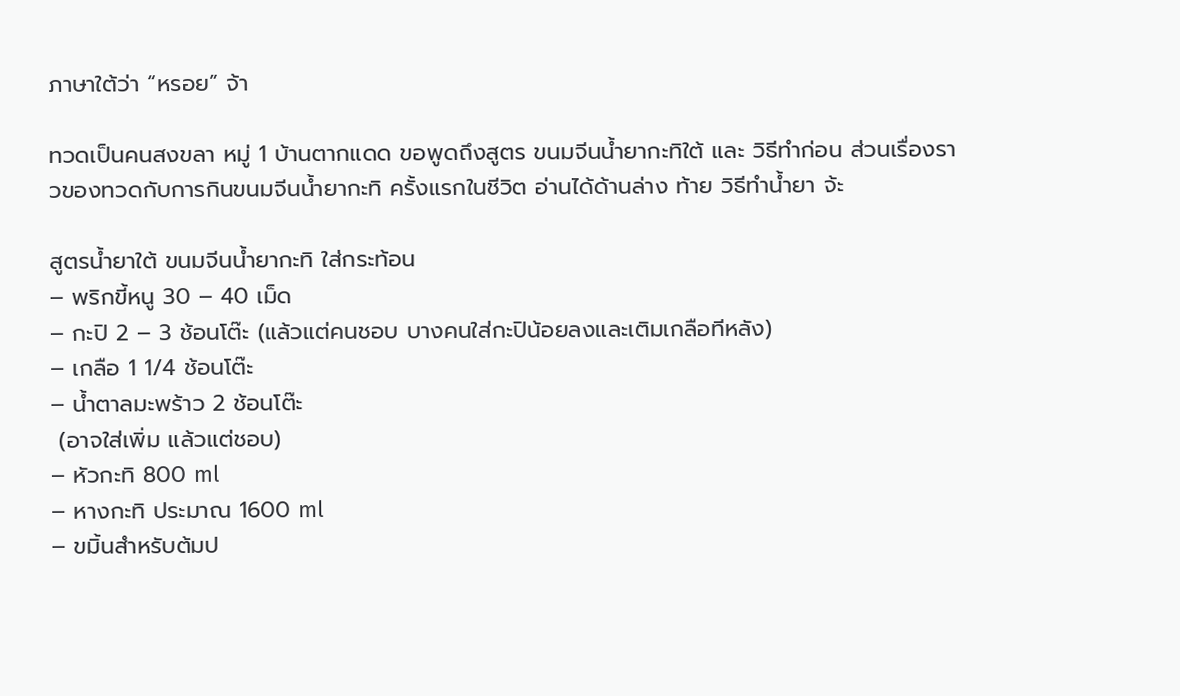ภาษาใต้ว่า “หรอย” จ้า

ทวดเป็นคนสงขลา หมู่ 1 บ้านตากแดด ขอพูดถึงสูตร ขนมจีนน้ำยากะทิใต้ และ วิธีทำก่อน ส่วนเรื่องราวของทวดกับการกินขนมจีนน้ำยากะทิ ครั้งแรกในชีวิต อ่านได้ด้านล่าง ท้าย วิธีทำน้ำยา จ้ะ

สูตรน้ำยาใต้ ขนมจีนน้ำยากะทิ ใส่กระท้อน
– พริกขี้หนู 30 – 40 เม็ด
– กะปิ 2 – 3 ช้อนโต๊ะ (แล้วแต่คนชอบ บางคนใส่กะปิน้อยลงและเติมเกลือทีหลัง)
– เกลือ 1 1/4 ช้อนโต๊ะ
– น้ำตาลมะพร้าว 2 ช้อนโต๊ะ
 (อาจใส่เพิ่ม แล้วแต่ชอบ)
– หัวกะทิ 800 ml
– หางกะทิ ประมาณ 1600 ml
– ขมิ้นสำหรับต้มป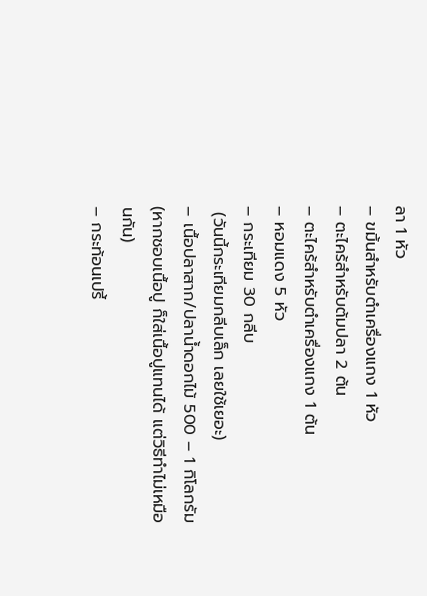ลา 1 หัว
– ขมิ้นสำหรับตำเครื่องแกง 1 หัว
– ตะไคร้สำหรับต้มปลา 2 ต้น
– ตะไคร้สำหรับตำเครื่องแกง 1 ต้น
– หอมแดง 5 หัว
– กระเทียม 30 กลีบ
 (วันนี้กระเทียมกลีบเล็ก เลยใช้เยอะ)
– เนื้อปลาสาก/ปลาน้ำดอกไม้ 500 – 1 กิโลกรัม (หากชอบเนื้อปู ก็ใส่เนื้อปูแทนได้ แต่วิธีทำไม่เหมือนกัน)
– กระท้อนเปรี้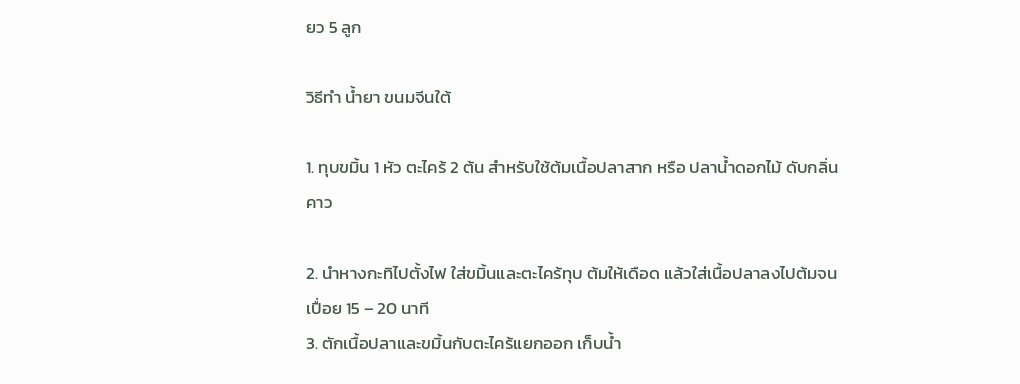ยว 5 ลูก

วิธีทำ น้ำยา ขนมจีนใต้

1. ทุบขมิ้น 1 หัว ตะไคร้ 2 ต้น สำหรับใช้ต้มเนื้อปลาสาก หรือ ปลาน้ำดอกไม้ ดับกลิ่นคาว

2. นำหางกะทิไปตั้งไฟ ใส่ขมิ้นและตะไคร้ทุบ ต้มให้เดือด แล้วใส่เนื้อปลาลงไปต้มจนเปื่อย 15 – 20 นาที
3. ตักเนื้อปลาและขมิ้นกับตะไคร้แยกออก เก็บน้ำ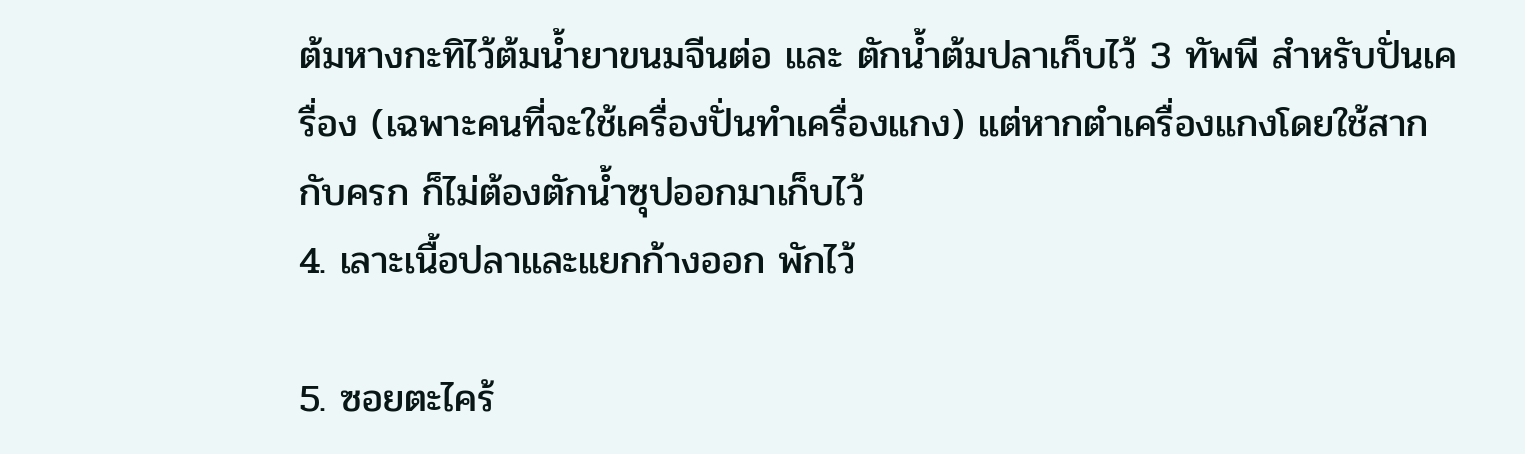ต้มหางกะทิไว้ต้มน้ำยาขนมจีนต่อ และ ตักน้ำต้มปลาเก็บไว้ 3 ทัพพี สำหรับปั่นเครื่อง (เฉพาะคนที่จะใช้เครื่องปั่นทำเครื่องแกง) แต่หากตำเครื่องแกงโดยใช้สากกับครก ก็ไม่ต้องตักน้ำซุปออกมาเก็บไว้
4. เลาะเนื้อปลาและแยกก้างออก พักไว้

5. ซอยตะไคร้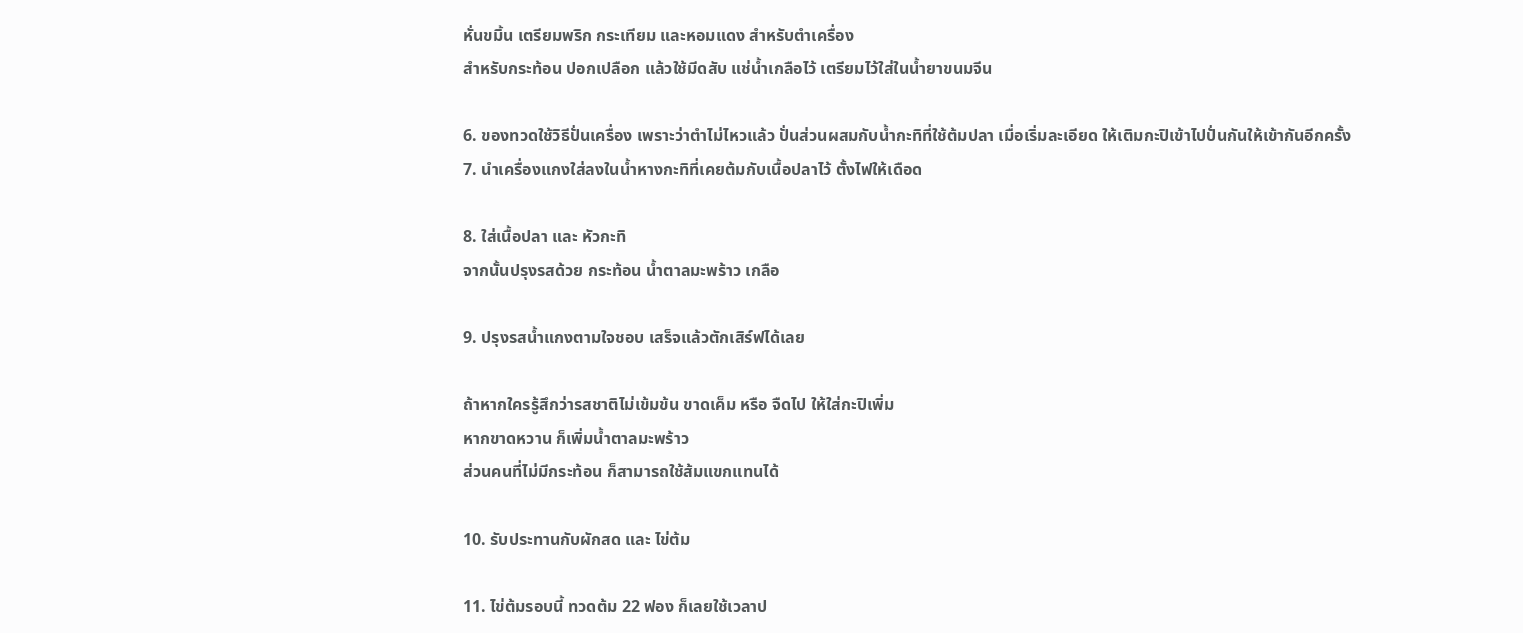หั่นขมิ้น เตรียมพริก กระเทียม และหอมแดง สำหรับตำเครื่อง
สำหรับกระท้อน ปอกเปลือก แล้วใช้มีดสับ แช่น้ำเกลือไว้ เตรียมไว้ใส่ในน้ำยาขนมจีน

6. ของทวดใช้วิธีปั่นเครื่อง เพราะว่าตำไม่ไหวแล้ว ปั่นส่วนผสมกับน้ำกะทิที่ใช้ต้มปลา เมื่อเริ่มละเอียด ให้เติมกะปิเข้าไปปั่นกันให้เข้ากันอีกครั้ง
7. นำเครื่องแกงใส่ลงในน้ำหางกะทิที่เคยต้มกับเนื้อปลาไว้ ตั้งไฟให้เดือด

8. ใส่เนื้อปลา และ หัวกะทิ
จากนั้นปรุงรสด้วย กระท้อน น้ำตาลมะพร้าว เกลือ

9. ปรุงรสน้ำแกงตามใจชอบ เสร็จแล้วตักเสิร์ฟได้เลย

ถ้าหากใครรู้สึกว่ารสชาติไม่เข้มข้น ขาดเค็ม หรือ จืดไป ให้ใส่กะปิเพิ่ม
หากขาดหวาน ก็เพิ่มน้ำตาลมะพร้าว
ส่วนคนที่ไม่มีกระท้อน ก็สามารถใช้ส้มแขกแทนได้

10. รับประทานกับผักสด และ ไข่ต้ม

11. ไข่ต้มรอบนี้ ทวดต้ม 22 ฟอง ก็เลยใช้เวลาป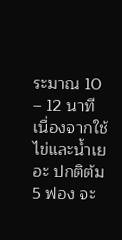ระมาณ 10 – 12 นาที เนื่องจากใช้ไข่และน้ำเยอะ ปกติต้ม 5 ฟอง จะ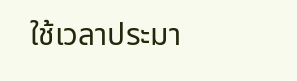ใช้เวลาประมา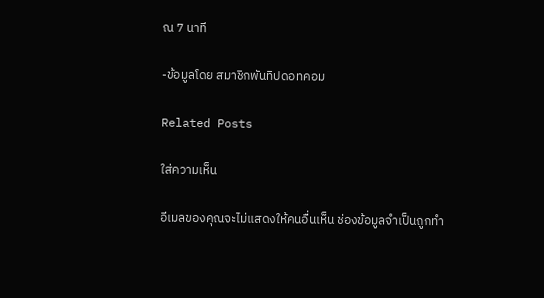ณ 7 นาที

-ข้อมูลโดย สมาชิกพันทิปดอทคอม

Related Posts

ใส่ความเห็น

อีเมลของคุณจะไม่แสดงให้คนอื่นเห็น ช่องข้อมูลจำเป็นถูกทำ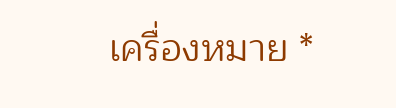เครื่องหมาย *